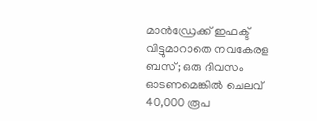മാൻഡ്രേക്ക് ഇഫക്ട് വിട്ടുമാറാതെ നവകേരള ബസ്; ഒരു ദിവസം ഓടണമെങ്കിൽ ചെലവ് 40,000 രൂപ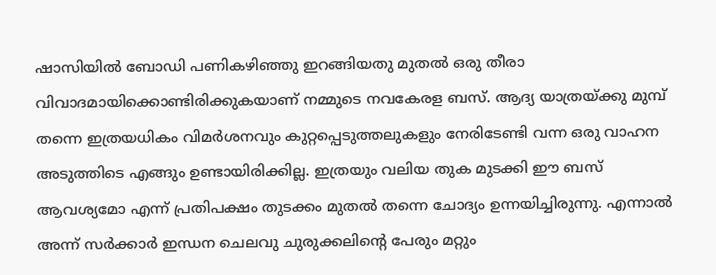ഷാസിയിൽ ബോഡി പണികഴിഞ്ഞു ഇറങ്ങിയതു മുതൽ ഒരു തീരാ വിവാദമായിക്കൊണ്ടിരിക്കുകയാണ് നമ്മുടെ നവകേരള ബസ്. ആദ്യ യാത്രയ്ക്കു മുമ്പ് തന്നെ ഇത്രയധികം വിമർശനവും കുറ്റപ്പെടുത്തലുകളും നേരിടേണ്ടി വന്ന ഒരു വാഹന അടുത്തിടെ എങ്ങും ഉണ്ടായിരിക്കില്ല. ഇത്രയും വലിയ തുക മുടക്കി ഈ ബസ് ആവശ്യമോ എന്ന് പ്രതിപക്ഷം തുടക്കം മുതൽ തന്നെ ചോദ്യം ഉന്നയിച്ചിരുന്നു. എന്നാൽ അന്ന് സർക്കാർ ഇന്ധന ചെലവു ചുരുക്കലിന്റെ പേരും മറ്റും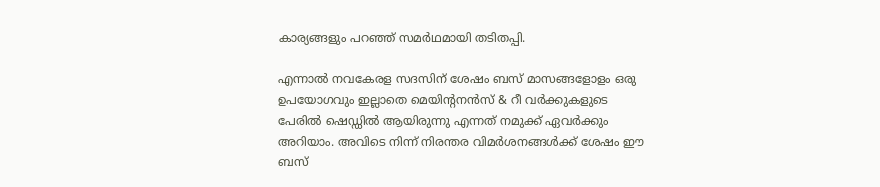കാര്യങ്ങളും പറഞ്ഞ് സമർഥമായി തടിതപ്പി.

എന്നാൽ നവകേരള സദസിന് ശേഷം ബസ് മാസങ്ങളോളം ഒരു ഉപയോഗവും ഇല്ലാതെ മെയിന്റനൻസ് & റീ വർക്കുകളുടെ പേരിൽ ഷെഡ്ഡിൽ ആയിരുന്നു എന്നത് നമുക്ക് ഏവർക്കും അറിയാം. അവിടെ നിന്ന് നിരന്തര വിമർശനങ്ങൾക്ക് ശേഷം ഈ ബസ്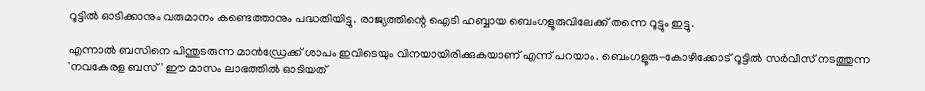റൂട്ടിൽ ഓടിക്കാനും വരുമാനം കണ്ടെത്താനും പദ്ധതിയിട്ടു. രാജ്യത്തിന്റെ ഐടി ഹബ്ബായ ബെംഗളൂരുവിലേക്ക് തന്നെ റൂട്ടും ഇട്ടു.

എന്നാൽ ബസിനെ പിന്തുടരുന്ന മാൻഡ്രേക്ക് ശാപം ഇവിടെയും വിനയായിരിക്കുകയാണ് എന്ന് പറയാം. ബെംഗളൂരു-കോഴിക്കോട് റൂട്ടിൽ സർവീസ് നടത്തുന്ന 'നവകേരള ബസ്' ഈ മാസം ലാഭത്തിൽ ഓടിയത്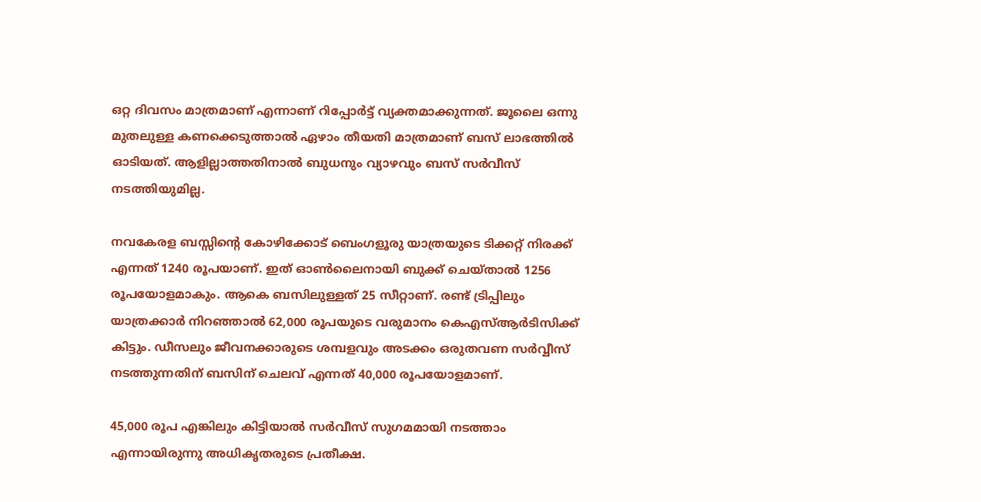ഒറ്റ ദിവസം മാത്രമാണ് എന്നാണ് റിപ്പോർട്ട് വ്യക്തമാക്കുന്നത്. ജൂലൈ ഒന്നു മുതലുള്ള കണക്കെടുത്താൽ ഏഴാം തീയതി മാത്രമാണ് ബസ് ലാഭത്തിൽ ഓടിയത്. ആളില്ലാത്തതിനാൽ ബുധനും വ്യാഴവും ബസ് സർവീസ് നടത്തിയുമില്ല.

നവകേരള ബസ്സിന്റെ കോഴിക്കോട് ബെംഗളൂരു യാത്രയുടെ ടിക്കറ്റ് നിരക്ക് എന്നത് 1240 രൂപയാണ്. ഇത് ഓൺലൈനായി ബുക്ക് ചെയ്താൽ 1256 രൂപയോളമാകും. ആകെ ബസിലുള്ളത് 25 സീറ്റാണ്. രണ്ട് ട്രിപ്പിലും യാത്രക്കാർ നിറഞ്ഞാല്‍ 62,000 രൂപയുടെ വരുമാനം കെഎസ്ആർടിസിക്ക് കിട്ടും. ഡീസലും ജീവനക്കാരുടെ ശമ്പളവും അടക്കം ഒരുതവണ സർവ്വീസ് നടത്തുന്നതിന് ബസിന് ചെലവ് എന്നത് 40,000 രൂപയോളമാണ്.

45,000 രൂപ എങ്കിലും കിട്ടിയാൽ സർവീസ് സുഗമമായി നടത്താം എന്നായിരുന്നു അധികൃതരുടെ പ്രതീക്ഷ.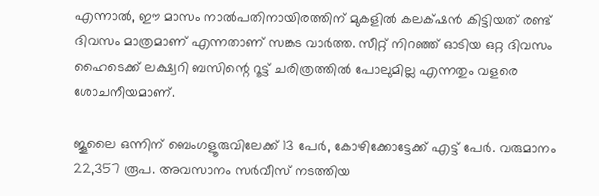എന്നാൽ, ഈ മാസം നാൽപതിനായിരത്തിന് മുകളിൽ കലക്‌ഷൻ കിട്ടിയത് രണ്ട് ദിവസം മാത്രമാണ് എന്നതാണ് സങ്കട വാർത്ത. സീറ്റ് നിറഞ്ഞ് ഓടിയ ഒറ്റ ദിവസം ഹൈടെക്ക് ലക്ഷ്വറി ബസിന്റെ റൂട്ട് ചരിത്രത്തിൽ പോലുമില്ല എന്നതും വളരെ ശോചനീയമാണ്.

ജൂലൈ ഒന്നിന് ബെംഗളൂരുവിലേക്ക് 13 പേര്‍, കോഴിക്കോട്ടേക്ക് എട്ട് പേർ. വരുമാനം 22,357 രൂപ. അവസാനം സര്‍വീസ് നടത്തിയ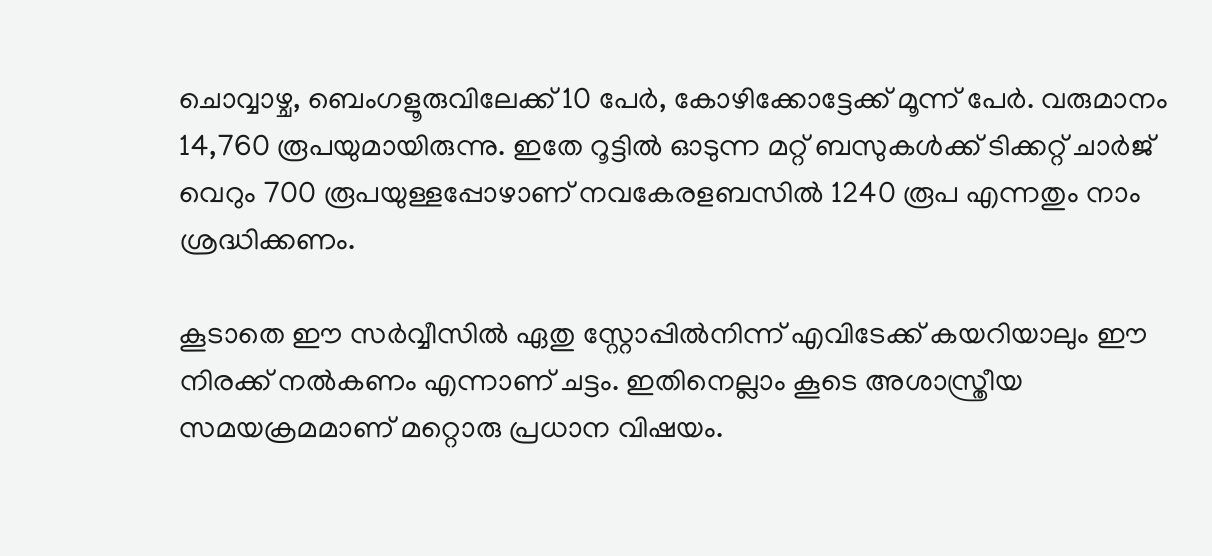ചൊവ്വാഴ്ച‌, ബെംഗളൂരുവിലേക്ക് 10 പേർ, കോഴിക്കോട്ടേക്ക് മൂന്ന് പേര്‍. വരുമാനം 14,760 രൂപയുമായിരുന്നു. ഇതേ റൂട്ടിൽ ഓടുന്ന മറ്റ് ബസുകള്‍ക്ക് ടിക്കറ്റ് ചാര്‍ജ് വെറും 700 രൂപയുള്ളപ്പോഴാണ് നവകേരളബസില്‍ 1240 രൂപ എന്നതും നാം ശ്രദ്ധിക്കണം.

കൂടാതെ ഈ സർവ്വീസിൽ ഏതു സ്റ്റോപ്പില്‍നിന്ന് എവിടേക്ക് കയറിയാലും ഈ നിരക്ക് നൽകണം എന്നാണ് ചട്ടം. ഇതിനെല്ലാം കൂടെ അശാസ്ത്രീയ സമയക്രമമാണ് മറ്റൊരു പ്രധാന വിഷയം.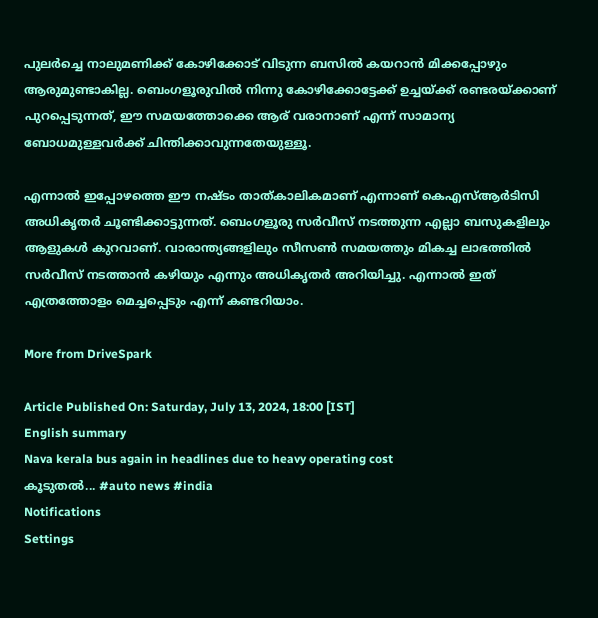പുലര്‍ച്ചെ നാലുമണിക്ക് കോഴിക്കോട് വിടുന്ന ബസില്‍ കയറാന്‍ മിക്കപ്പോഴും ആരുമുണ്ടാകില്ല. ബെംഗളൂരുവിൽ നിന്നു കോഴിക്കോട്ടേക്ക് ഉച്ചയ്ക്ക് രണ്ടരയ്ക്കാണ് പുറപ്പെടുന്നത്, ഈ സമയത്തോക്കെ ആര് വരാനാണ് എന്ന് സാമാന്യ ബോധമുള്ളവർക്ക് ചിന്തിക്കാവുന്നതേയുള്ളൂ.

എന്നാൽ ഇപ്പോഴത്തെ ഈ നഷ്ടം താത്കാലികമാണ് എന്നാണ് കെഎസ്ആർടിസി അധികൃതർ ചൂണ്ടിക്കാട്ടുന്നത്. ബെംഗളൂരു സർവീസ് നടത്തുന്ന എല്ലാ ബസുകളിലും ആളുകൾ കുറവാണ്. വാരാന്ത്യങ്ങളിലും സീസൺ സമയത്തും മികച്ച ലാഭത്തിൽ സർവീസ് നടത്താൻ കഴിയും എന്നും അധികൃതർ അറിയിച്ചു. എന്നാൽ ഇത് എത്രത്തോളം മെച്ചപ്പെടും എന്ന് കണ്ടറിയാം.

More from DriveSpark

Article Published On: Saturday, July 13, 2024, 18:00 [IST]
English summary
Nava kerala bus again in headlines due to heavy operating cost
കൂടുതല്‍... #auto news #india
Notifications
Settings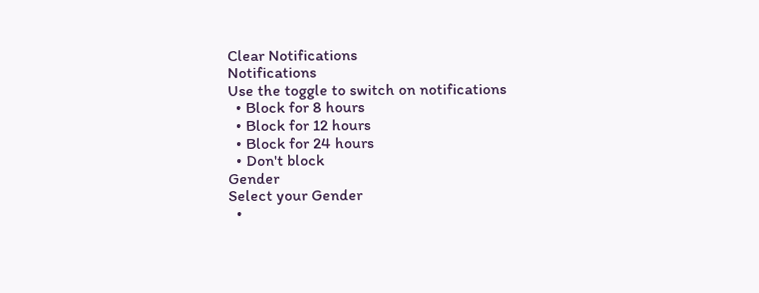Clear Notifications
Notifications
Use the toggle to switch on notifications
  • Block for 8 hours
  • Block for 12 hours
  • Block for 24 hours
  • Don't block
Gender
Select your Gender
  •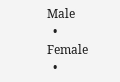Male
  • Female
  •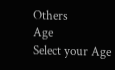Others
Age
Select your Age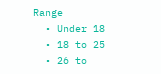Range
  • Under 18
  • 18 to 25
  • 26 to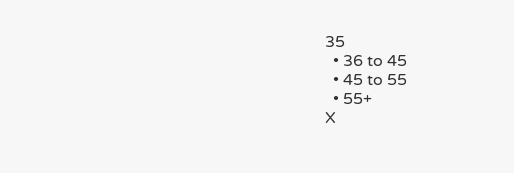35
  • 36 to 45
  • 45 to 55
  • 55+
X